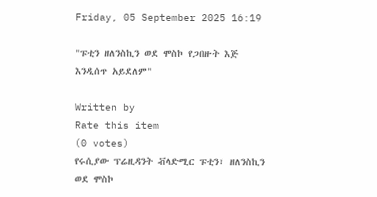Friday, 05 September 2025 16:19

"ፑቲን ዘለንስኪን ወደ ሞስኮ የጋበዙት እጅ እንዲሰጥ አይደለም"

Written by
Rate this item
(0 votes)
የሩሲያው ፕሬዚዳንት ቭላድሚር ፑቲን፣ ዘለንስኪን ወደ ሞስኮ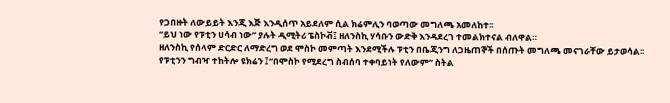የጋበዙት ለውይይት እንጂ እጅ እንዲሰጥ አይደለም ሲል ክሬምሊን ባወጣው መግለጫ አመለከተ፡፡
“ይህ ነው የፑቲን ሀሳብ ነው” ያሉት ዲሚትሪ ፔስኮቭ፤ ዘለንስኪ ሃሳቡን ውድቅ እንዳደረገ ተመልክተናል ብለዋል።
ዘለንስኪ የሰላም ድርድር ለማድረግ ወደ ሞስኮ መምጣት እንደሚችሉ ፑቲን በቤጂንግ ለጋዜጠኞች በሰጡት መግለጫ መናገራቸው ይታወሳል፡፡
የፑቲንን ግብዣ ተከትሎ ዩክሬን ፤“በሞስኮ የሚደረግ ስብሰባ ተቀባይነት የለውም” ስትል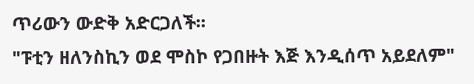ጥሪውን ውድቅ አድርጋለች፡፡
"ፑቲን ዘለንስኪን ወደ ሞስኮ የጋበዙት እጅ እንዲሰጥ አይደለም"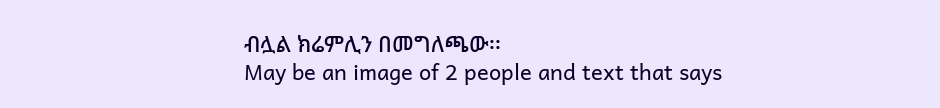ብሏል ክሬምሊን በመግለጫው፡፡
May be an image of 2 people and text that says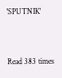'SPUTNIK'




Read 383 times